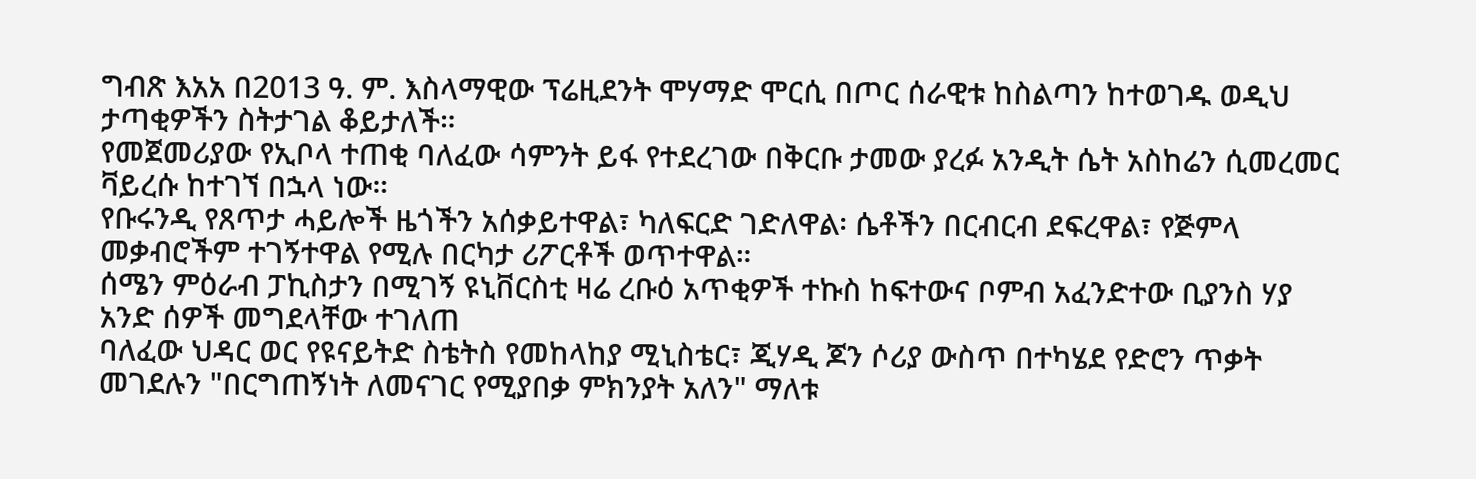ግብጽ እአአ በ2013 ዓ. ም. እስላማዊው ፕሬዚደንት ሞሃማድ ሞርሲ በጦር ሰራዊቱ ከስልጣን ከተወገዱ ወዲህ ታጣቂዎችን ስትታገል ቆይታለች።
የመጀመሪያው የኢቦላ ተጠቂ ባለፈው ሳምንት ይፋ የተደረገው በቅርቡ ታመው ያረፉ አንዲት ሴት አስከሬን ሲመረመር ቫይረሱ ከተገኘ በኋላ ነው።
የቡሩንዲ የጸጥታ ሓይሎች ዜጎችን አሰቃይተዋል፣ ካለፍርድ ገድለዋል፡ ሴቶችን በርብርብ ደፍረዋል፣ የጅምላ መቃብሮችም ተገኝተዋል የሚሉ በርካታ ሪፖርቶች ወጥተዋል።
ሰሜን ምዕራብ ፓኪስታን በሚገኝ ዩኒቨርስቲ ዛሬ ረቡዕ አጥቂዎች ተኩስ ከፍተውና ቦምብ አፈንድተው ቢያንስ ሃያ አንድ ሰዎች መግደላቸው ተገለጠ
ባለፈው ህዳር ወር የዩናይትድ ስቴትስ የመከላከያ ሚኒስቴር፣ ጂሃዲ ጆን ሶሪያ ውስጥ በተካሄደ የድሮን ጥቃት መገደሉን "በርግጠኝነት ለመናገር የሚያበቃ ምክንያት አለን" ማለቱ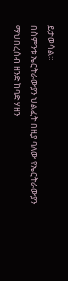ይታወሳል።
በስምንቱ ኤርትራውያን ህልፈት በዚያ ባለው የኤርትራውያን ማህበረሰብ ዘንድ ከባድ ሃዘን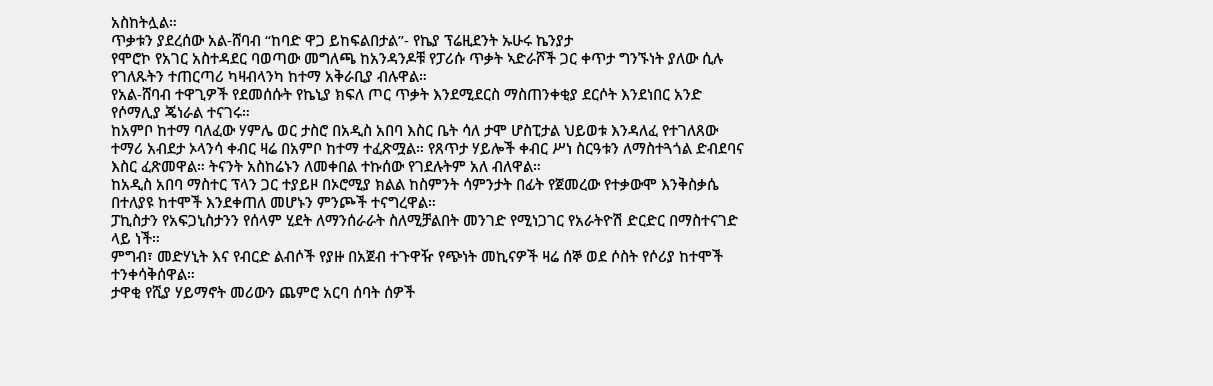አስከትሏል።
ጥቃቱን ያደረሰው አል-ሸባብ “ከባድ ዋጋ ይከፍልበታል”- የኬያ ፕሬዚደንት ኡሁሩ ኬንያታ
የሞሮኮ የአገር አስተዳደር ባወጣው መግለጫ ከአንዳንዶቹ የፓሪሱ ጥቃት ኣድራሾች ጋር ቀጥታ ግንኙነት ያለው ሲሉ የገለጹትን ተጠርጣሪ ካዛብላንካ ከተማ አቅራቢያ ብሉዋል።
የአል-ሸባብ ተዋጊዎች የደመሰሱት የኬኒያ ክፍለ ጦር ጥቃት እንደሚደርስ ማስጠንቀቂያ ደርሶት እንደነበር አንድ የሶማሊያ ጄነራል ተናገሩ።
ከአምቦ ከተማ ባለፈው ሃምሌ ወር ታስሮ በአዲስ አበባ እስር ቤት ሳለ ታሞ ሆስፒታል ህይወቱ እንዳለፈ የተገለጸው ተማሪ አብደታ ኦላንሳ ቀብር ዛሬ በአምቦ ከተማ ተፈጽሟል። የጸጥታ ሃይሎች ቀብር ሥነ ስርዓቱን ለማስተጓጎል ድብደባና እስር ፈጽመዋል። ትናንት አስከሬኑን ለመቀበል ተኩሰው የገደሉትም አለ ብለዋል።
ከአዲስ አበባ ማስተር ፕላን ጋር ተያይዞ በኦሮሚያ ክልል ከስምንት ሳምንታት በፊት የጀመረው የተቃውሞ እንቅስቃሴ በተለያዩ ከተሞች እንደቀጠለ መሆኑን ምንጮች ተናግረዋል።
ፓኪስታን የአፍጋኒስታንን የሰላም ሂደት ለማንሰራራት ስለሚቻልበት መንገድ የሚነጋገር የአራትዮሽ ድርድር በማስተናገድ ላይ ነች።
ምግብ፣ መድሃኒት እና የብርድ ልብሶች የያዙ በአጀብ ተጉዋዥ የጭነት መኪናዎች ዛሬ ሰኞ ወደ ሶስት የሶሪያ ከተሞች ተንቀሳቅሰዋል።
ታዋቂ የሺያ ሃይማኖት መሪውን ጨምሮ አርባ ሰባት ሰዎች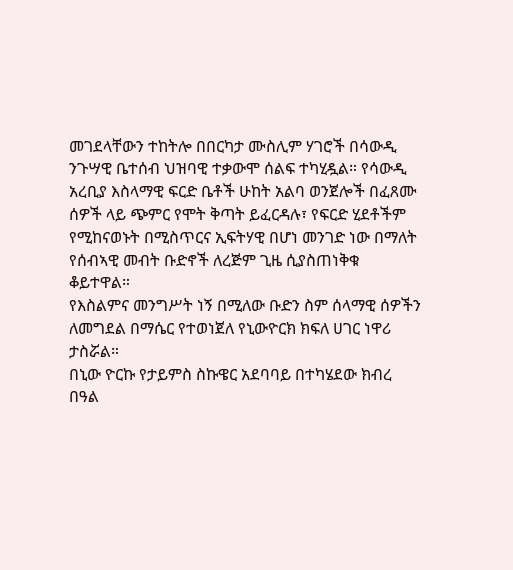መገደላቸውን ተከትሎ በበርካታ ሙስሊም ሃገሮች በሳውዲ ንጉሣዊ ቤተሰብ ህዝባዊ ተቃውሞ ሰልፍ ተካሂዷል። የሳውዲ አረቢያ እስላማዊ ፍርድ ቤቶች ሁከት አልባ ወንጀሎች በፈጸሙ ሰዎች ላይ ጭምር የሞት ቅጣት ይፈርዳሉ፣ የፍርድ ሂደቶችም የሚከናወኑት በሚስጥርና ኢፍትሃዊ በሆነ መንገድ ነው በማለት የሰብኣዊ መብት ቡድኖች ለረጅም ጊዜ ሲያስጠነቅቁ ቆይተዋል።
የእስልምና መንግሥት ነኝ በሚለው ቡድን ስም ሰላማዊ ሰዎችን ለመግደል በማሴር የተወነጀለ የኒውዮርክ ክፍለ ሀገር ነዋሪ ታስሯል።
በኒው ዮርኩ የታይምስ ስኩዌር አደባባይ በተካሄደው ክብረ በዓል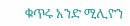ቁጥሩ አንድ ሚሊዮን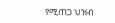የሚጠጋ ህዝብ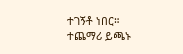ተገኝቶ ነበር።
ተጨማሪ ይጫኑ